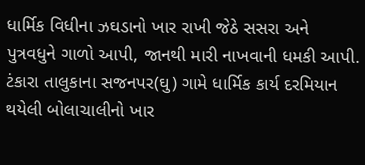ધાર્મિક વિધીના ઝઘડાનો ખાર રાખી જેઠે સસરા અને પુત્રવધુને ગાળો આપી, જાનથી મારી નાખવાની ધમકી આપી.
ટંકારા તાલુકાના સજનપર(ઘુ) ગામે ધાર્મિક કાર્ય દરમિયાન થયેલી બોલાચાલીનો ખાર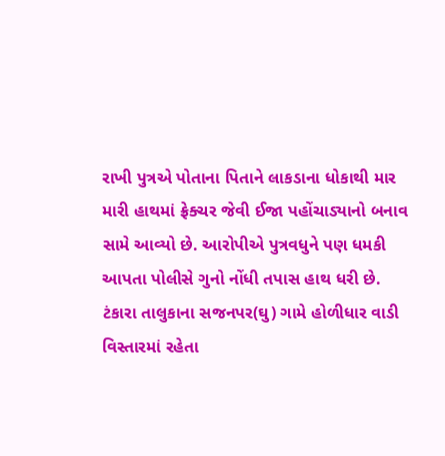રાખી પુત્રએ પોતાના પિતાને લાકડાના ધોકાથી માર મારી હાથમાં ફ્રેક્ચર જેવી ઈજા પહોંચાડ્યાનો બનાવ સામે આવ્યો છે. આરોપીએ પુત્રવધુને પણ ધમકી આપતા પોલીસે ગુનો નોંધી તપાસ હાથ ધરી છે.
ટંકારા તાલુકાના સજનપર(ઘુ) ગામે હોળીધાર વાડી વિસ્તારમાં રહેતા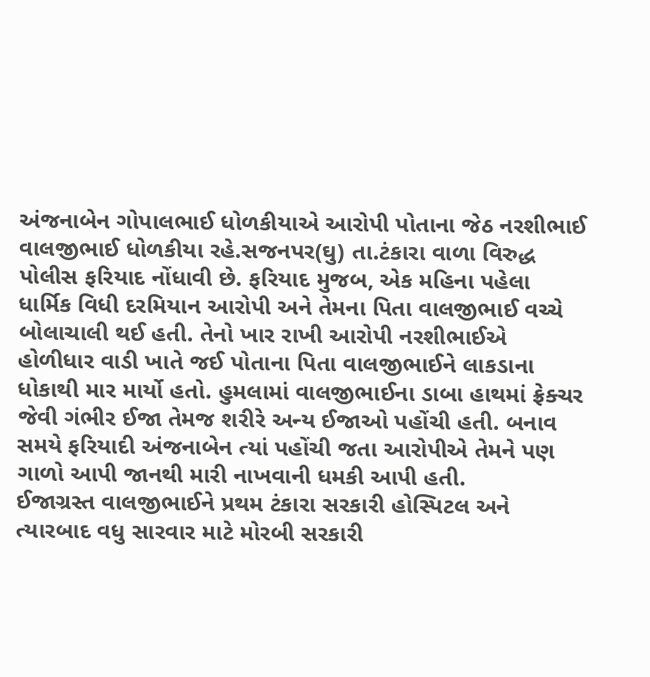અંજનાબેન ગોપાલભાઈ ધોળકીયાએ આરોપી પોતાના જેઠ નરશીભાઈ વાલજીભાઈ ધોળકીયા રહે.સજનપર(ઘુ) તા.ટંકારા વાળા વિરુદ્ધ પોલીસ ફરિયાદ નોંધાવી છે. ફરિયાદ મુજબ, એક મહિના પહેલા ધાર્મિક વિધી દરમિયાન આરોપી અને તેમના પિતા વાલજીભાઈ વચ્ચે બોલાચાલી થઈ હતી. તેનો ખાર રાખી આરોપી નરશીભાઈએ હોળીધાર વાડી ખાતે જઈ પોતાના પિતા વાલજીભાઈને લાકડાના ધોકાથી માર માર્યો હતો. હુમલામાં વાલજીભાઈના ડાબા હાથમાં ફ્રેક્ચર જેવી ગંભીર ઈજા તેમજ શરીરે અન્ય ઈજાઓ પહોંચી હતી. બનાવ સમયે ફરિયાદી અંજનાબેન ત્યાં પહોંચી જતા આરોપીએ તેમને પણ ગાળો આપી જાનથી મારી નાખવાની ધમકી આપી હતી.
ઈજાગ્રસ્ત વાલજીભાઈને પ્રથમ ટંકારા સરકારી હોસ્પિટલ અને ત્યારબાદ વધુ સારવાર માટે મોરબી સરકારી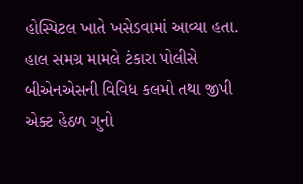હોસ્પિટલ ખાતે ખસેડવામાં આવ્યા હતા. હાલ સમગ્ર મામલે ટંકારા પોલીસે બીએનએસની વિવિધ કલમો તથા જીપી એક્ટ હેઠળ ગુનો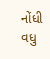નોંધી વધુ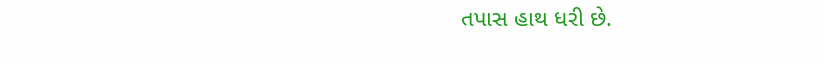તપાસ હાથ ધરી છે.